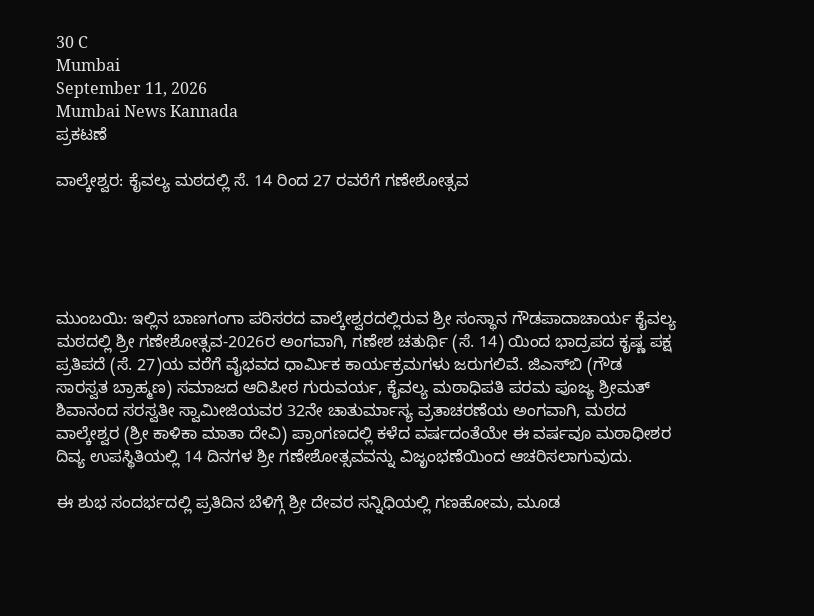30 C
Mumbai
September 11, 2026
Mumbai News Kannada
ಪ್ರಕಟಣೆ

ವಾಲ್ಕೇಶ್ವರ: ಕೈವಲ್ಯ ಮಠದಲ್ಲಿ ಸೆ. 14 ರಿಂದ 27 ರವರೆಗೆ ಗಣೇಶೋತ್ಸವ





ಮುಂಬಯಿ: ಇಲ್ಲಿನ ಬಾಣಗಂಗಾ ಪರಿಸರದ ವಾಲ್ಕೇಶ್ವರದಲ್ಲಿರುವ ಶ್ರೀ ಸಂಸ್ಥಾನ ಗೌಡಪಾದಾಚಾರ್ಯ ಕೈವಲ್ಯ ಮಠದಲ್ಲಿ ಶ್ರೀ ಗಣೇಶೋತ್ಸವ-2026ರ ಅಂಗವಾಗಿ, ಗಣೇಶ ಚತುರ್ಥಿ (ಸೆ. 14) ಯಿಂದ ಭಾದ್ರಪದ ಕೃಷ್ಣ ಪಕ್ಷ ಪ್ರತಿಪದೆ (ಸೆ. 27)ಯ ವರೆಗೆ ವೈಭವದ ಧಾರ್ಮಿಕ ಕಾರ್ಯಕ್ರಮಗಳು ಜರುಗಲಿವೆ. ಜಿಎಸ್‌ಬಿ (ಗೌಡ ಸಾರಸ್ವತ ಬ್ರಾಹ್ಮಣ) ಸಮಾಜದ ಆದಿಪೀಠ ಗುರುವರ್ಯ, ಕೈವಲ್ಯ ಮಠಾಧಿಪತಿ ಪರಮ ಪೂಜ್ಯ ಶ್ರೀಮತ್ ಶಿವಾನಂದ ಸರಸ್ವತೀ ಸ್ವಾಮೀಜಿಯವರ 32ನೇ ಚಾತುರ್ಮಾಸ್ಯ ವ್ರತಾಚರಣೆಯ ಅಂಗವಾಗಿ, ಮಠದ ವಾಲ್ಕೇಶ್ವರ (ಶ್ರೀ ಕಾಳಿಕಾ ಮಾತಾ ದೇವಿ) ಪ್ರಾಂಗಣದಲ್ಲಿ ಕಳೆದ ವರ್ಷದಂತೆಯೇ ಈ ವರ್ಷವೂ ಮಠಾಧೀಶರ ದಿವ್ಯ ಉಪಸ್ಥಿತಿಯಲ್ಲಿ 14 ದಿನಗಳ ಶ್ರೀ ಗಣೇಶೋತ್ಸವವನ್ನು ವಿಜೃಂಭಣೆಯಿಂದ ಆಚರಿಸಲಾಗುವುದು.

ಈ ಶುಭ ಸಂದರ್ಭದಲ್ಲಿ ಪ್ರತಿದಿನ ಬೆಳಿಗ್ಗೆ ಶ್ರೀ ದೇವರ ಸನ್ನಿಧಿಯಲ್ಲಿ ಗಣಹೋಮ, ಮೂಡ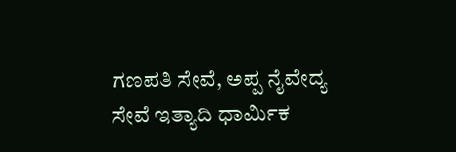ಗಣಪತಿ ಸೇವೆ, ಅಪ್ಪ ನೈವೇದ್ಯ ಸೇವೆ ಇತ್ಯಾದಿ ಧಾರ್ಮಿಕ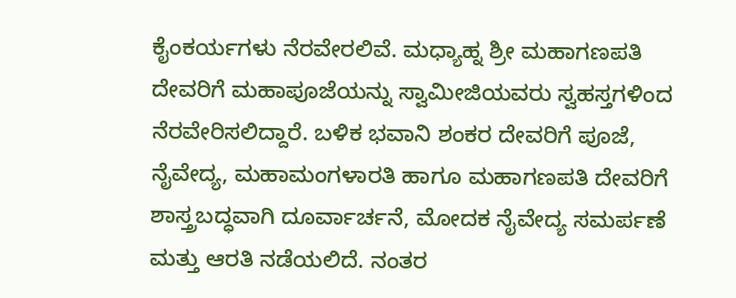ಕೈಂಕರ್ಯಗಳು ನೆರವೇರಲಿವೆ. ಮಧ್ಯಾಹ್ನ ಶ್ರೀ ಮಹಾಗಣಪತಿ ದೇವರಿಗೆ ಮಹಾಪೂಜೆಯನ್ನು ಸ್ವಾಮೀಜಿಯವರು ಸ್ವಹಸ್ತಗಳಿಂದ ನೆರವೇರಿಸಲಿದ್ದಾರೆ. ಬಳಿಕ ಭವಾನಿ ಶಂಕರ ದೇವರಿಗೆ ಪೂಜೆ, ನೈವೇದ್ಯ, ಮಹಾಮಂಗಳಾರತಿ ಹಾಗೂ ಮಹಾಗಣಪತಿ ದೇವರಿಗೆ ಶಾಸ್ತ್ರಬದ್ಧವಾಗಿ ದೂರ್ವಾರ್ಚನೆ, ಮೋದಕ ನೈವೇದ್ಯ ಸಮರ್ಪಣೆ ಮತ್ತು ಆರತಿ ನಡೆಯಲಿದೆ. ನಂತರ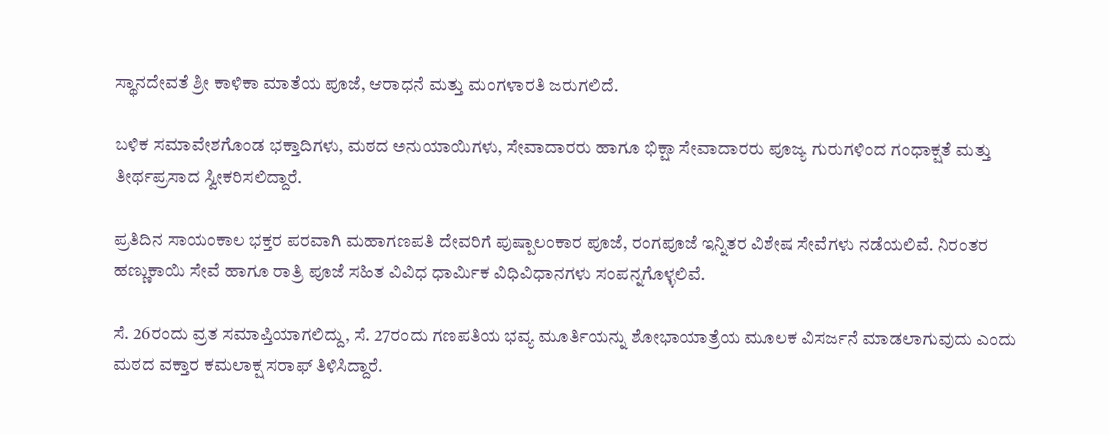ಸ್ಥಾನದೇವತೆ ಶ್ರೀ ಕಾಳಿಕಾ ಮಾತೆಯ ಪೂಜೆ, ಆರಾಧನೆ ಮತ್ತು ಮಂಗಳಾರತಿ ಜರುಗಲಿದೆ.

ಬಳಿಕ ಸಮಾವೇಶಗೊಂಡ ಭಕ್ತಾದಿಗಳು, ಮಠದ ಅನುಯಾಯಿಗಳು, ಸೇವಾದಾರರು ಹಾಗೂ ಭಿಕ್ಷಾ ಸೇವಾದಾರರು ಪೂಜ್ಯ ಗುರುಗಳಿಂದ ಗಂಧಾಕ್ಷತೆ ಮತ್ತು ತೀರ್ಥಪ್ರಸಾದ ಸ್ವೀಕರಿಸಲಿದ್ದಾರೆ.

ಪ್ರತಿದಿನ ಸಾಯಂಕಾಲ ಭಕ್ತರ ಪರವಾಗಿ ಮಹಾಗಣಪತಿ ದೇವರಿಗೆ ಪುಷ್ಪಾಲಂಕಾರ ಪೂಜೆ, ರಂಗಪೂಜೆ ಇನ್ನಿತರ ವಿಶೇಷ ಸೇವೆಗಳು ನಡೆಯಲಿವೆ. ನಿರಂತರ ಹಣ್ಣುಕಾಯಿ ಸೇವೆ ಹಾಗೂ ರಾತ್ರಿ ಪೂಜೆ ಸಹಿತ ವಿವಿಧ ಧಾರ್ಮಿಕ ವಿಧಿವಿಧಾನಗಳು ಸಂಪನ್ನಗೊಳ್ಳಲಿವೆ.

ಸೆ. 26ರಂದು ವ್ರತ ಸಮಾಪ್ತಿಯಾಗಲಿದ್ದು, ಸೆ. 27ರಂದು ಗಣಪತಿಯ ಭವ್ಯ ಮೂರ್ತಿಯನ್ನು ಶೋಭಾಯಾತ್ರೆಯ ಮೂಲಕ ವಿಸರ್ಜನೆ ಮಾಡಲಾಗುವುದು ಎಂದು ಮಠದ ವಕ್ತಾರ ಕಮಲಾಕ್ಷ ಸರಾಫ್ ತಿಳಿಸಿದ್ದಾರೆ.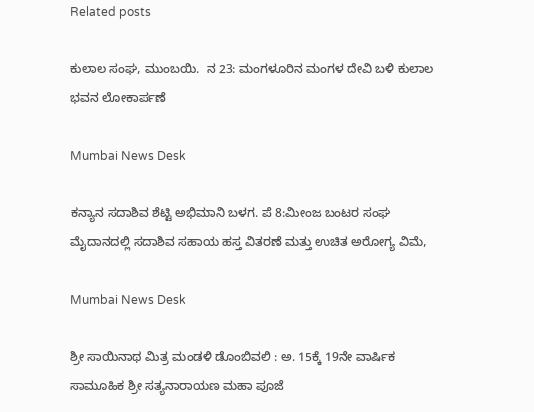Related posts

ಕುಲಾಲ ಸಂಘ, ಮುಂಬಯಿ.  ನ 23: ಮಂಗಳೂರಿನ ಮಂಗಳ ದೇವಿ ಬಳಿ ಕುಲಾಲ ಭವನ ಲೋಕಾರ್ಪಣೆ

Mumbai News Desk

ಕನ್ಯಾನ ಸದಾಶಿವ ಶೆಟ್ಟಿ ಅಭಿಮಾನಿ ಬಳಗ. ಪೆ 8:ಮೀಂಜ ಬಂಟರ ಸಂಘ ಮೈದಾನದಲ್ಲಿ ಸದಾಶಿವ ಸಹಾಯ ಹಸ್ತ ವಿತರಣೆ ಮತ್ತು ಉಚಿತ ಅರೋಗ್ಯ ವಿಮೆ,

Mumbai News Desk

ಶ್ರೀ ಸಾಯಿನಾಥ ಮಿತ್ರ ಮಂಡಳಿ ಡೊಂಬಿವಲಿ : ಅ. 15ಕ್ಕೆ 19ನೇ ವಾರ್ಷಿಕ ಸಾಮೂಹಿಕ ಶ್ರೀ ಸತ್ಯನಾರಾಯಣ ಮಹಾ ಪೂಜೆ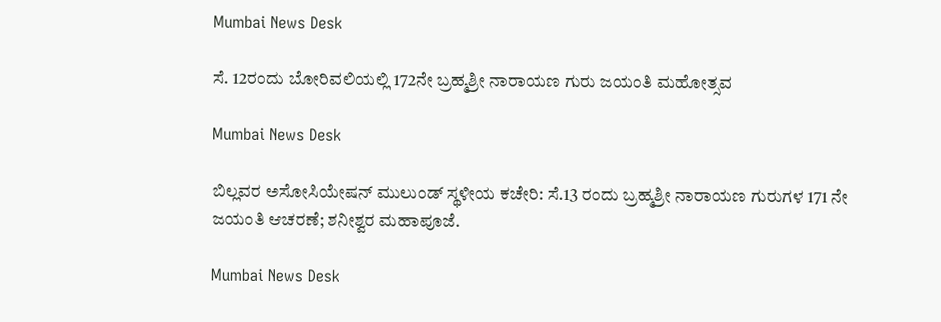Mumbai News Desk

ಸೆ. 12ರಂದು ಬೋರಿವಲಿಯಲ್ಲಿ 172ನೇ ಬ್ರಹ್ಮಶ್ರೀ ನಾರಾಯಣ ಗುರು ಜಯಂತಿ ಮಹೋತ್ಸವ

Mumbai News Desk

ಬಿಲ್ಲವರ ಅಸೋಸಿಯೇಷನ್ ಮುಲುಂಡ್ ಸ್ಥಳೀಯ ಕಚೇರಿ: ಸೆ.13 ರಂದು ಬ್ರಹ್ಮಶ್ರೀ ನಾರಾಯಣ ಗುರುಗಳ 171 ನೇ ಜಯಂತಿ ಆಚರಣೆ; ಶನೀಶ್ವರ ಮಹಾಪೂಜೆ.

Mumbai News Desk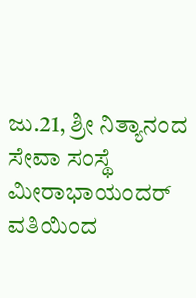ಜು.21, ಶ್ರೀ ನಿತ್ಯಾನಂದ ಸೇವಾ ಸಂಸ್ಥೆ ಮೀರಾಭಾಯಂದರ್ ವತಿಯಿಂದ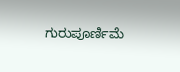ಗುರುಪೂರ್ಣಿಮೆ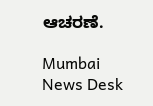ಆಚರಣೆ.

Mumbai News Desk